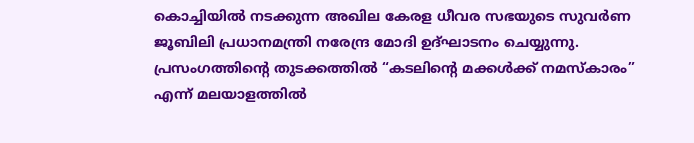കൊച്ചിയിൽ നടക്കുന്ന അഖില കേരള ധീവര സഭയുടെ സുവർണ ജൂബിലി പ്രധാനമന്ത്രി നരേന്ദ്ര മോദി ഉദ്ഘാടനം ചെയ്യുന്നു. പ്രസംഗത്തിന്റെ തുടക്കത്തിൽ “കടലിന്റെ മക്കൾക്ക് നമസ്കാരം” എന്ന് മലയാളത്തിൽ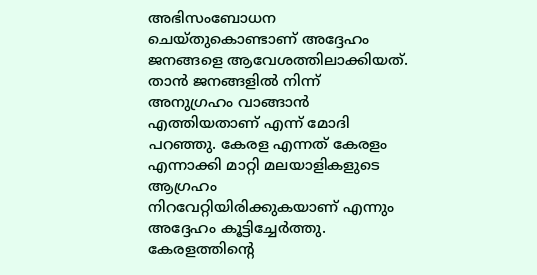അഭിസംബോധന ചെയ്തുകൊണ്ടാണ് അദ്ദേഹം ജനങ്ങളെ ആവേശത്തിലാക്കിയത്. താൻ ജനങ്ങളിൽ നിന്ന് അനുഗ്രഹം വാങ്ങാൻ എത്തിയതാണ് എന്ന് മോദി പറഞ്ഞു. കേരള എന്നത് കേരളം എന്നാക്കി മാറ്റി മലയാളികളുടെ ആഗ്രഹം നിറവേറ്റിയിരിക്കുകയാണ് എന്നും അദ്ദേഹം കൂട്ടിച്ചേർത്തു.
കേരളത്തിന്റെ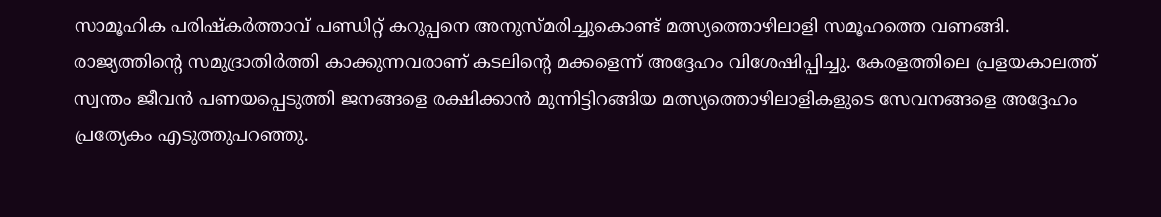സാമൂഹിക പരിഷ്കർത്താവ് പണ്ഡിറ്റ് കറുപ്പനെ അനുസ്മരിച്ചുകൊണ്ട് മത്സ്യത്തൊഴിലാളി സമൂഹത്തെ വണങ്ങി. രാജ്യത്തിന്റെ സമുദ്രാതിർത്തി കാക്കുന്നവരാണ് കടലിന്റെ മക്കളെന്ന് അദ്ദേഹം വിശേഷിപ്പിച്ചു. കേരളത്തിലെ പ്രളയകാലത്ത് സ്വന്തം ജീവൻ പണയപ്പെടുത്തി ജനങ്ങളെ രക്ഷിക്കാൻ മുന്നിട്ടിറങ്ങിയ മത്സ്യത്തൊഴിലാളികളുടെ സേവനങ്ങളെ അദ്ദേഹം പ്രത്യേകം എടുത്തുപറഞ്ഞു.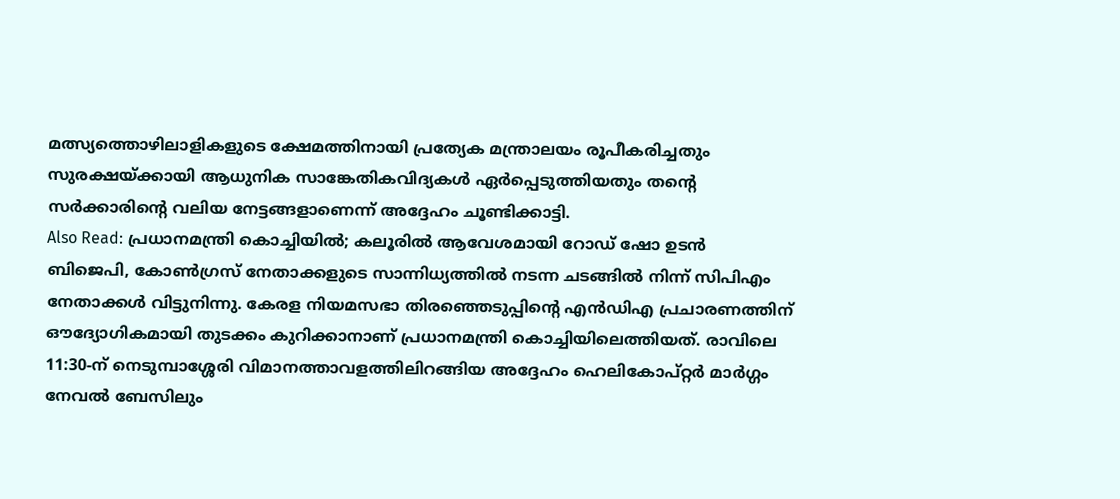മത്സ്യത്തൊഴിലാളികളുടെ ക്ഷേമത്തിനായി പ്രത്യേക മന്ത്രാലയം രൂപീകരിച്ചതും സുരക്ഷയ്ക്കായി ആധുനിക സാങ്കേതികവിദ്യകൾ ഏർപ്പെടുത്തിയതും തന്റെ സർക്കാരിന്റെ വലിയ നേട്ടങ്ങളാണെന്ന് അദ്ദേഹം ചൂണ്ടിക്കാട്ടി.
Also Read: പ്രധാനമന്ത്രി കൊച്ചിയിൽ; കലൂരിൽ ആവേശമായി റോഡ് ഷോ ഉടൻ
ബിജെപി, കോൺഗ്രസ് നേതാക്കളുടെ സാന്നിധ്യത്തിൽ നടന്ന ചടങ്ങിൽ നിന്ന് സിപിഎം നേതാക്കൾ വിട്ടുനിന്നു. കേരള നിയമസഭാ തിരഞ്ഞെടുപ്പിന്റെ എൻഡിഎ പ്രചാരണത്തിന് ഔദ്യോഗികമായി തുടക്കം കുറിക്കാനാണ് പ്രധാനമന്ത്രി കൊച്ചിയിലെത്തിയത്. രാവിലെ 11:30-ന് നെടുമ്പാശ്ശേരി വിമാനത്താവളത്തിലിറങ്ങിയ അദ്ദേഹം ഹെലികോപ്റ്റർ മാർഗ്ഗം നേവൽ ബേസിലും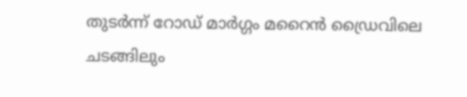തുടർന്ന് റോഡ് മാർഗ്ഗം മറൈൻ ഡ്രൈവിലെ ചടങ്ങിലും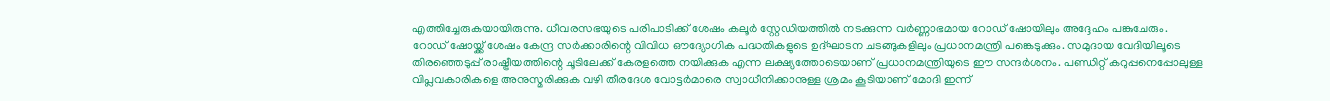എത്തിച്ചേരുകയായിരുന്നു. ധീവരസഭയുടെ പരിപാടിക്ക് ശേഷം കലൂർ സ്റ്റേഡിയത്തിൽ നടക്കുന്ന വർണ്ണാഭമായ റോഡ് ഷോയിലും അദ്ദേഹം പങ്കുചേരും.
റോഡ് ഷോയ്ക്ക് ശേഷം കേന്ദ്ര സർക്കാരിന്റെ വിവിധ ഔദ്യോഗിക പദ്ധതികളുടെ ഉദ്ഘാടന ചടങ്ങുകളിലും പ്രധാനമന്ത്രി പങ്കെടുക്കും. സമുദായ വേദിയിലൂടെ തിരഞ്ഞെടുപ്പ് രാഷ്ട്രീയത്തിന്റെ ചൂടിലേക്ക് കേരളത്തെ നയിക്കുക എന്ന ലക്ഷ്യത്തോടെയാണ് പ്രധാനമന്ത്രിയുടെ ഈ സന്ദർശനം. പണ്ഡിറ്റ് കറുപ്പനെപ്പോലുള്ള വിപ്ലവകാരികളെ അനുസ്മരിക്കുക വഴി തീരദേശ വോട്ടർമാരെ സ്വാധീനിക്കാനുള്ള ശ്രമം കൂടിയാണ് മോദി ഇന്ന്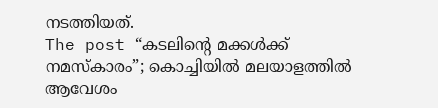നടത്തിയത്.
The post “കടലിന്റെ മക്കൾക്ക് നമസ്കാരം”; കൊച്ചിയിൽ മലയാളത്തിൽ ആവേശം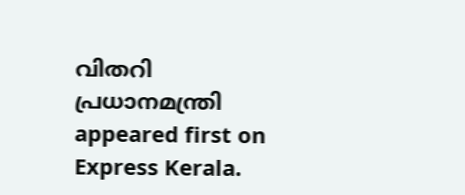വിതറി പ്രധാനമന്ത്രി appeared first on Express Kerala.